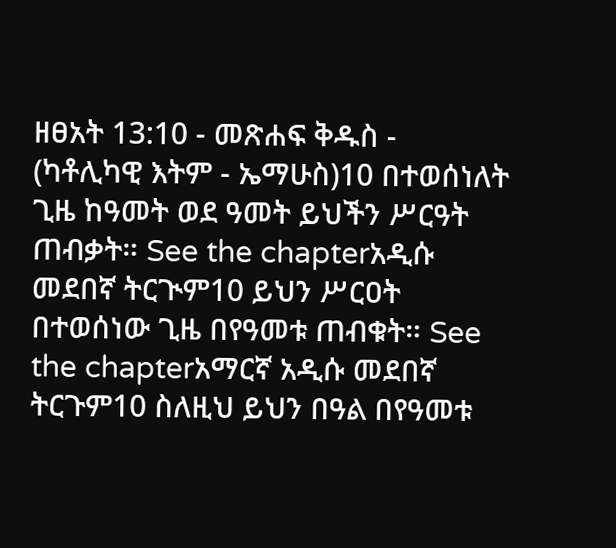ዘፀአት 13:10 - መጽሐፍ ቅዱስ - (ካቶሊካዊ እትም - ኤማሁስ)10 በተወሰነለት ጊዜ ከዓመት ወደ ዓመት ይህችን ሥርዓት ጠብቃት። See the chapterአዲሱ መደበኛ ትርጒም10 ይህን ሥርዐት በተወሰነው ጊዜ በየዓመቱ ጠብቁት። See the chapterአማርኛ አዲሱ መደበኛ ትርጉም10 ስለዚህ ይህን በዓል በየዓመቱ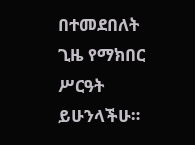በተመደበለት ጊዜ የማክበር ሥርዓት ይሁንላችሁ።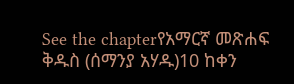See the chapterየአማርኛ መጽሐፍ ቅዱስ (ሰማንያ አሃዱ)10 ከቀን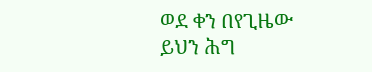ወደ ቀን በየጊዜው ይህን ሕግ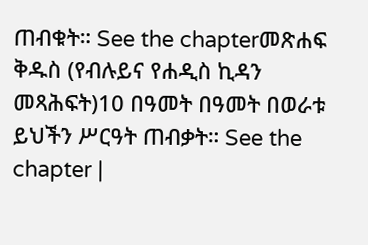ጠብቁት። See the chapterመጽሐፍ ቅዱስ (የብሉይና የሐዲስ ኪዳን መጻሕፍት)10 በዓመት በዓመት በወራቱ ይህችን ሥርዓት ጠብቃት። See the chapter |